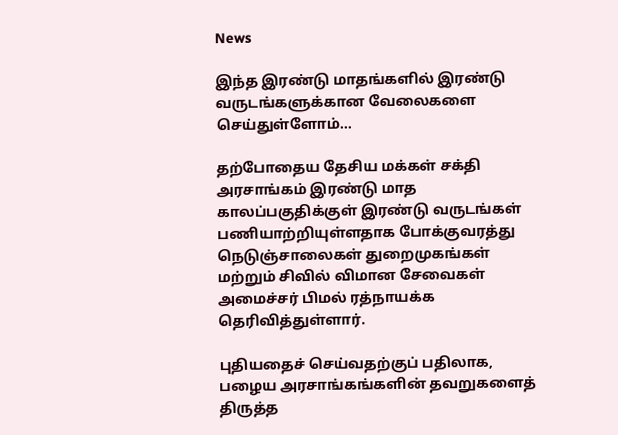News

இந்த இரண்டு மாதங்களில் இரண்டு வருடங்களுக்கான வேலைகளை செய்துள்ளோம்…

தற்போதைய தேசிய மக்கள் சக்தி அரசாங்கம் இரண்டு மாத காலப்பகுதிக்குள் இரண்டு வருடங்கள் பணியாற்றியுள்ளதாக போக்குவரத்து நெடுஞ்சாலைகள் துறைமுகங்கள் மற்றும் சிவில் விமான சேவைகள் அமைச்சர் பிமல் ரத்நாயக்க தெரிவித்துள்ளார்.

புதியதைச் செய்வதற்குப் பதிலாக, பழைய அரசாங்கங்களின் தவறுகளைத் திருத்த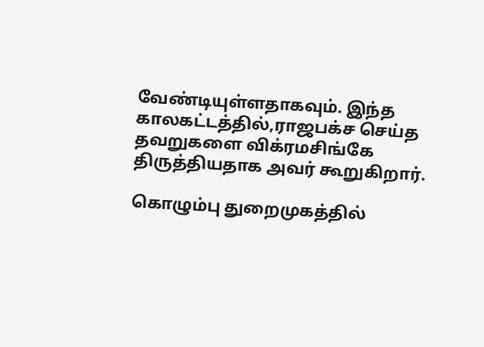வேண்டியுள்ளதாகவும். இந்த காலகட்டத்தில்,ராஜபக்ச செய்த தவறுகளை விக்ரமசிங்கே திருத்தியதாக அவர் கூறுகிறார்.

கொழும்பு துறைமுகத்தில்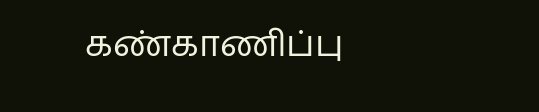கண்காணிப்பு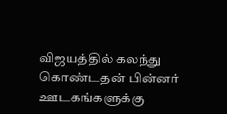விஜயத்தில் கலந்து கொண்டதன் பின்னர் ஊடகங்களுக்கு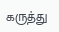கருத்து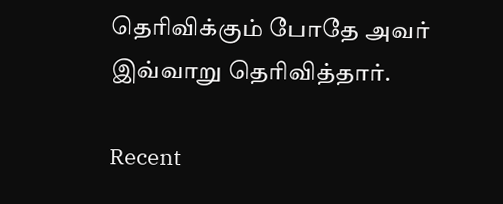தெரிவிக்கும் போதே அவர் இவ்வாறு தெரிவித்தார்.

Recent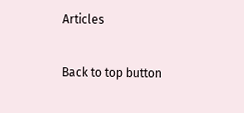Articles

Back to top button